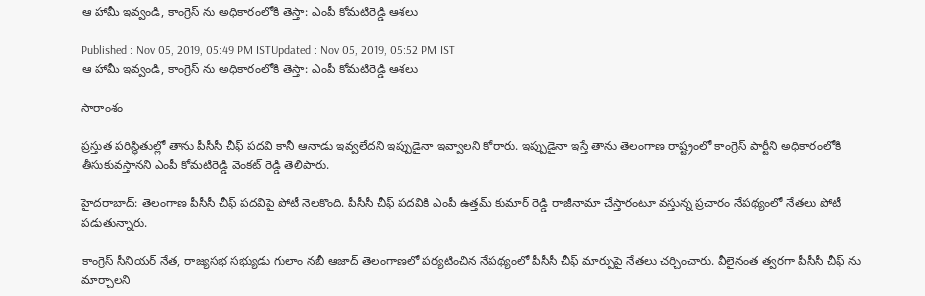ఆ హామీ ఇవ్వండి, కాంగ్రెస్ ను అధికారంలోకి తెస్తా: ఎంపీ కోమటిరెడ్డి ఆశలు

Published : Nov 05, 2019, 05:49 PM ISTUpdated : Nov 05, 2019, 05:52 PM IST
ఆ హామీ ఇవ్వండి, కాంగ్రెస్ ను అధికారంలోకి తెస్తా: ఎంపీ కోమటిరెడ్డి ఆశలు

సారాంశం

ప్రస్తుత పరిస్థితుల్లో తాను పీసీసీ చీఫ్ పదవి కానీ ఆనాడు ఇవ్వలేదని ఇప్పుడైనా ఇవ్వాలని కోరారు. ఇప్పుడైనా ఇస్తే తాను తెలంగాణ రాష్ట్రంలో కాంగ్రెస్ పార్టీని అధికారంలోకి తీసుకువస్తానని ఎంపీ కోమటిరెడ్డి వెంకట్ రెడ్డి తెలిపారు.

హైదరాబాద్: తెలంగాణ పీసీసీ చీఫ్ పదవిపై పోటీ నెలకొంది. పీసీసీ చీఫ్ పదవికి ఎంపీ ఉత్తమ్ కుమార్ రెడ్డి రాజీనామా చేస్తారంటూ వస్తున్న ప్రచారం నేపథ్యంలో నేతలు పోటీ పడుతున్నారు.

కాంగ్రెస్ సీనియర్ నేత, రాజ్యసభ సభ్యుడు గులాం నబీ ఆజాద్ తెలంగాణలో పర్యటించిన నేపథ్యంలో పీసీసీ చీఫ్ మార్పుపై నేతలు చర్చించారు. వీలైనంత త్వరగా పీసీసీ చీఫ్ ను మార్చాలని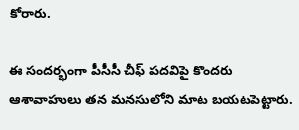కోరారు.

ఈ సందర్భంగా పీసీసీ చీఫ్ పదవిపై కొందరు ఆశావాహులు తన మనసులోని మాట బయటపెట్టారు.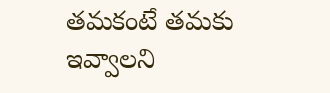తమకంటే తమకు ఇవ్వాలని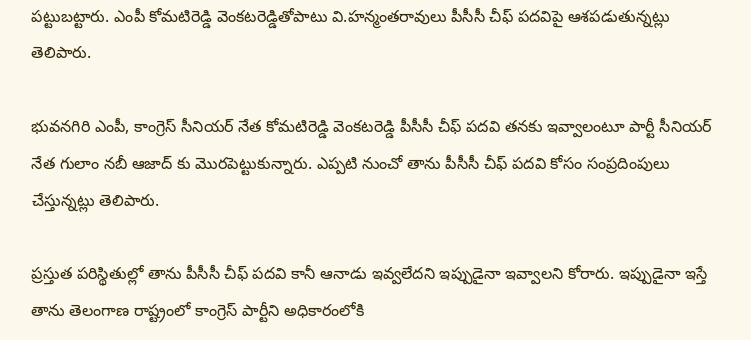పట్టుబట్టారు. ఎంపీ కోమటిరెడ్డి వెంకటరెడ్డితోపాటు వి.హన్మంతరావులు పీసీసీ చీఫ్ పదవిపై ఆశపడుతున్నట్లు తెలిపారు.

భువనగిరి ఎంపీ, కాంగ్రెస్ సీనియర్ నేత కోమటిరెడ్డి వెంకటరెడ్డి పీసీసీ చీఫ్ పదవి తనకు ఇవ్వాలంటూ పార్టీ సీనియర్ నేత గులాం నబీ ఆజాద్ కు మెురపెట్టుకున్నారు. ఎప్పటి నుంచో తాను పీసీసీ చీఫ్ పదవి కోసం సంప్రదింపులు చేస్తున్నట్లు తెలిపారు.

ప్రస్తుత పరిస్థితుల్లో తాను పీసీసీ చీఫ్ పదవి కానీ ఆనాడు ఇవ్వలేదని ఇప్పుడైనా ఇవ్వాలని కోరారు. ఇప్పుడైనా ఇస్తే తాను తెలంగాణ రాష్ట్రంలో కాంగ్రెస్ పార్టీని అధికారంలోకి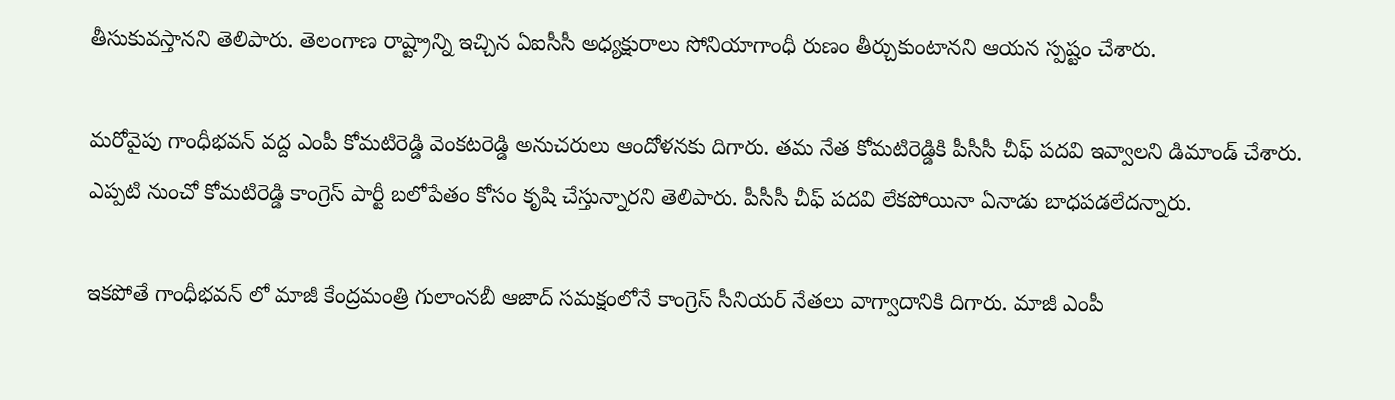తీసుకువస్తానని తెలిపారు. తెలంగాణ రాష్ట్రాన్ని ఇచ్చిన ఏఐసీసీ అధ్యక్షురాలు సోనియాగాంధీ రుణం తీర్చుకుంటానని ఆయన స్పష్టం చేశారు.

మరోవైపు గాంధీభవన్ వద్ద ఎంపీ కోమటిరెడ్డి వెంకటరెడ్డి అనుచరులు ఆందోళనకు దిగారు. తమ నేత కోమటిరెడ్డికి పీసీసీ చీఫ్ పదవి ఇవ్వాలని డిమాండ్ చేశారు. ఎప్పటి నుంచో కోమటిరెడ్డి కాంగ్రెస్ పార్టీ బలోపేతం కోసం కృషి చేస్తున్నారని తెలిపారు. పీసీసీ చీఫ్ పదవి లేకపోయినా ఏనాడు బాధపడలేదన్నారు.

ఇకపోతే గాంధీభవన్ లో మాజీ కేంద్రమంత్రి గులాంనబీ ఆజాద్ సమక్షంలోనే కాంగ్రెస్ సీనియర్ నేతలు వాగ్వాదానికి దిగారు. మాజీ ఎంపీ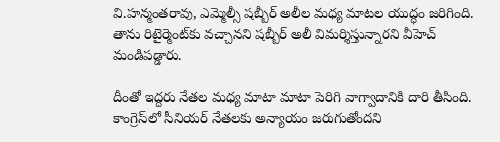వి.హన్మంతరావు, ఎమ్మెల్సీ షబ్బీర్ అలీల మధ్య మాటల యుద్ధం జరిగింది. తాను రిటైర్మెంట్‌కు వచ్చానని షబ్బీర్ అలీ విమర్శిస్తున్నారని వీహెచ్ మండిపడ్డారు.

దీంతో ఇద్దరు నేతల మధ్య మాటా మాటా పెరిగి వాగ్వాదానికి దారి తీసింది. కాంగ్రెస్‌లో సీనియర్ నేతలకు అన్యాయం జరుగుతోందని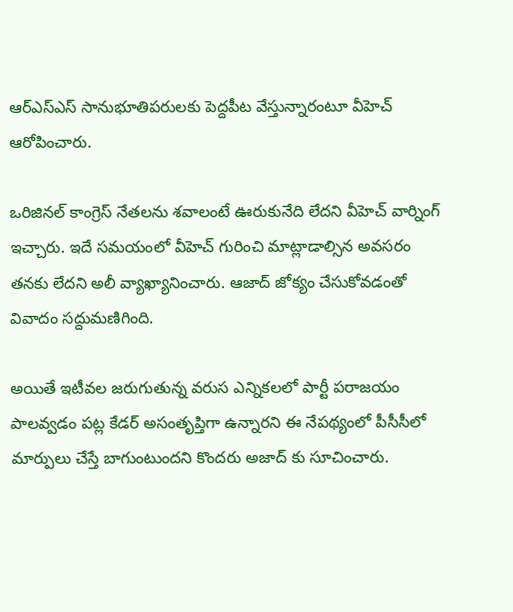ఆర్ఎస్ఎస్ సానుభూతిపరులకు పెద్దపీట వేస్తున్నారంటూ వీహెచ్ ఆరోపించారు.

ఒరిజినల్ కాంగ్రెస్ నేతలను శవాలంటే ఊరుకునేది లేదని వీహెచ్ వార్నింగ్ ఇచ్చారు. ఇదే సమయంలో వీహెచ్ గురించి మాట్లాడాల్సిన అవసరం తనకు లేదని అలీ వ్యాఖ్యానించారు. ఆజాద్ జోక్యం చేసుకోవడంతో వివాదం సద్దుమణిగింది.

అయితే ఇటీవల జరుగుతున్న వరుస ఎన్నికలలో పార్టీ పరాజయం పాలవ్వడం పట్ల కేడర్ అసంతృప్తిగా ఉన్నారని ఈ నేపథ్యంలో పీసీసీలో మార్పులు చేస్తే బాగుంటుందని కొందరు అజాద్ కు సూచించారు.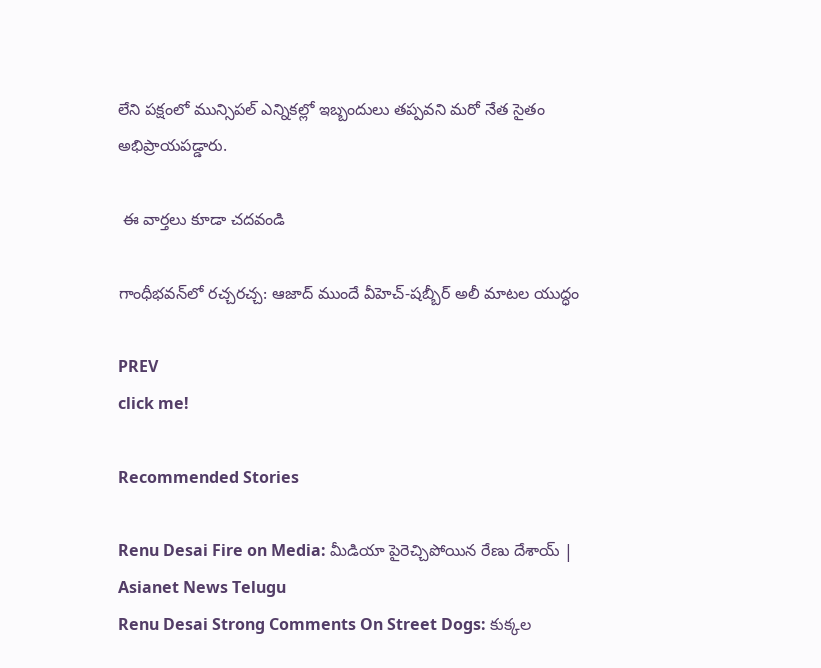లేని పక్షంలో మున్సిపల్ ఎన్నికల్లో ఇబ్బందులు తప్పవని మరో నేత సైతం అభిప్రాయపడ్డారు.

 ఈ వార్తలు కూడా చదవండి

గాంధీభవన్‌లో రచ్చరచ్చ: ఆజాద్ ముందే వీహెచ్-షబ్బీర్ అలీ మాటల యుద్ధం

PREV
click me!

Recommended Stories

Renu Desai Fire on Media: మీడియా పైరెచ్చిపోయిన రేణు దేశాయ్ | Asianet News Telugu
Renu Desai Strong Comments On Street Dogs: కుక్కల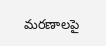మరణాలపై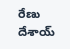రేణు దేశాయ్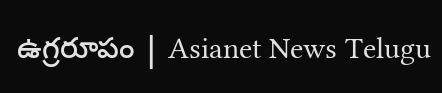ఉగ్రరూపం | Asianet News Telugu